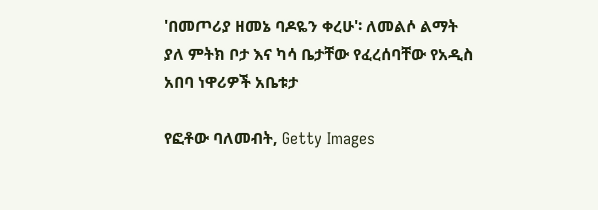'በመጦሪያ ዘመኔ ባዶዬን ቀረሁ'፡ ለመልሶ ልማት ያለ ምትክ ቦታ እና ካሳ ቤታቸው የፈረሰባቸው የአዲስ አበባ ነዋሪዎች አቤቱታ

የፎቶው ባለመብት, Getty Images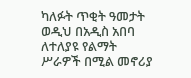ካለፉት ጥቂት ዓመታት ወዲህ በአዲስ አበባ ለተለያዩ የልማት ሥራዎች በሚል መኖሪያ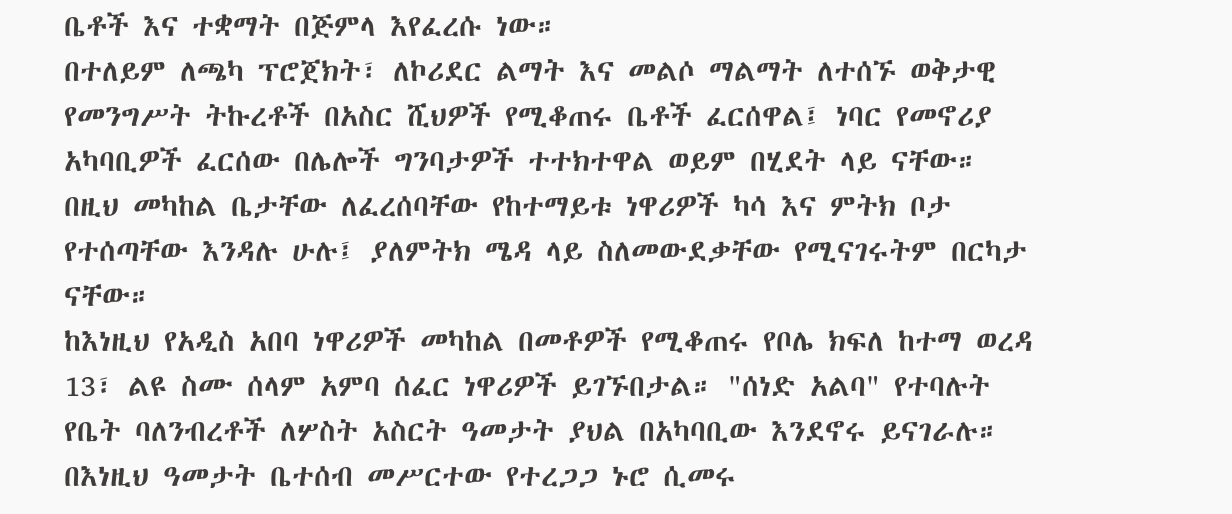ቤቶች እና ተቋማት በጅምላ እየፈረሱ ነው።
በተለይም ለጫካ ፕሮጀክት፣ ለኮሪደር ልማት እና መልሶ ማልማት ለተሰኙ ወቅታዊ የመንግሥት ትኩረቶች በአስር ሺህዎች የሚቆጠሩ ቤቶች ፈርሰዋል፤ ነባር የመኖሪያ አካባቢዎች ፈርሰው በሌሎች ግንባታዎች ተተክተዋል ወይም በሂደት ላይ ናቸው።
በዚህ መካከል ቤታቸው ለፈረሰባቸው የከተማይቱ ነዋሪዎች ካሳ እና ምትክ ቦታ የተሰጣቸው እንዳሉ ሁሉ፤ ያለምትክ ሜዳ ላይ ስለመውደቃቸው የሚናገሩትም በርካታ ናቸው።
ከእነዚህ የአዲስ አበባ ነዋሪዎች መካከል በመቶዎች የሚቆጠሩ የቦሌ ክፍለ ከተማ ወረዳ 13፣ ልዩ ስሙ ሰላም አምባ ሰፈር ነዋሪዎች ይገኙበታል። "ሰነድ አልባ" የተባሉት የቤት ባለንብረቶች ለሦስት አስርት ዓመታት ያህል በአካባቢው እንደኖሩ ይናገራሉ።
በእነዚህ ዓመታት ቤተሰብ መሥርተው የተረጋጋ ኑሮ ሲመሩ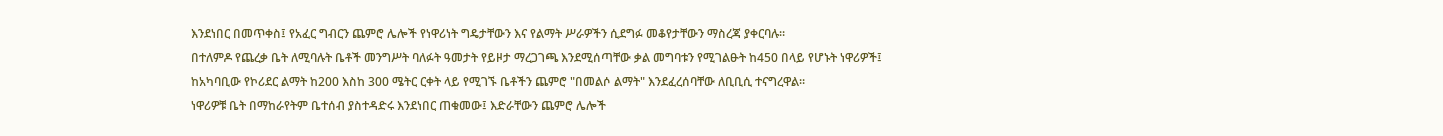እንደነበር በመጥቀስ፤ የአፈር ግብርን ጨምሮ ሌሎች የነዋሪነት ግዴታቸውን እና የልማት ሥራዎችን ሲደግፉ መቆየታቸውን ማስረጃ ያቀርባሉ።
በተለምዶ የጨረቃ ቤት ለሚባሉት ቤቶች መንግሥት ባለፉት ዓመታት የይዞታ ማረጋገጫ እንደሚሰጣቸው ቃል መግባቱን የሚገልፁት ከ450 በላይ የሆኑት ነዋሪዎች፤ ከአካባቢው የኮሪደር ልማት ከ200 እስከ 300 ሜትር ርቀት ላይ የሚገኙ ቤቶችን ጨምሮ "በመልሶ ልማት" እንደፈረሰባቸው ለቢቢሲ ተናግረዋል።
ነዋሪዎቹ ቤት በማከራየትም ቤተሰብ ያስተዳድሩ እንደነበር ጠቁመው፤ እድራቸውን ጨምሮ ሌሎች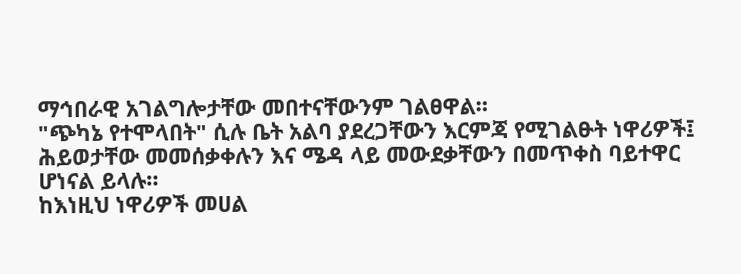ማኅበራዊ አገልግሎታቸው መበተናቸውንም ገልፀዋል።
"ጭካኔ የተሞላበት" ሲሉ ቤት አልባ ያደረጋቸውን እርምጃ የሚገልፁት ነዋሪዎች፤ ሕይወታቸው መመሰቃቀሉን እና ሜዳ ላይ መውደቃቸውን በመጥቀስ ባይተዋር ሆነናል ይላሉ።
ከእነዚህ ነዋሪዎች መሀል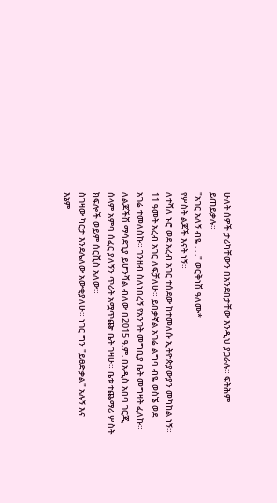ሁለት ሰዎች ታሪካቸውን በአንደበታቸው እንዲህ ያጋራሉ። ፍትሕም ይጠይቃሉ።
"አገር አለኝ ብዬ . . ." ወርቅነሽ ዓለሙ*
የሦስት ልጆች እናት ነኝ።
ለተሻለ ኑሮ ወደ አረብ አገር ተሰደው ከተመለሱ ኢትዮጵያውያን መካከል ነኝ። 11 ዓመት አረብ አገር ለፍቻለሁ። ይበቃኛል አገሬ ልግባ ብዬ ወስኜ ወደ አገሬ ተመለስኩ። ገንዘብ ስለነበረኝ የአንገት መግቢያ ቤት መግዛት ፈለኩ።
ለልጆችሽ ማሳደጊያ ይሆንሻል ብለው በ2015 ዓ.ም. በአዲስ አበባ ገርጂ ሰላም አምባ ሰፈር ያለኝን ጥሪት አሟጥጬ ቤት ገዛሁ። ቤቱ ተጨማሪ ሦስት ክፍሎች ወይም ሰርቪስ አለው።
ስገዛው ካርታ እንደሌለው አውቂያለሁ። ነገር ግን "ይፀድቃል" አሉኝ እና እኔም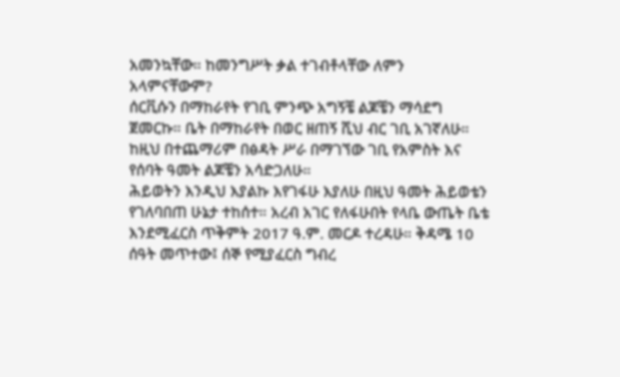አመንኳቸው። ከመንግሥት ቃል ተገብቶላቸው ለምን አላምናቸውም?
ሰርቪሱን በማከራየት የገቢ ምንጭ አግኝቼ ልጆቼን ማሳደግ ጀመርኩ። ቤት በማከራየት በወር ዘጠኝ ሺህ ብር ገቢ አገኛለሁ። ከዚህ በተጨማሪም በፅዳት ሥራ በማገኘው ገቢ የአምስት እና የሰባት ዓመት ልጆቼን አሳድጋለሁ።
ሕይወትን እንዲህ እያልኩ እየገፋሁ እያለሁ በዚህ ዓመት ሕይወቴን የገለባበጠ ሁኔታ ተከሰተ። አረብ አገር የለፋሁበት የላቤ ውጤት ቤቴ እንደሚፈርስ ጥቅምት 2017 ዓ.ም. መርዶ ተረዳሁ። ቅዳሜ 10 ሰዓት መጥተው፤ ሰኞ የሚያፈርስ ግብረ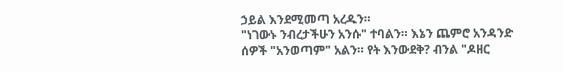ኃይል እንደሚመጣ አረዱን።
"ነገውኑ ንብረታችሁን አንሱ" ተባልን። እኔን ጨምሮ አንዳንድ ሰዎች "አንወጣም" አልን። የት እንውደቅ? ብንል "ዶዘር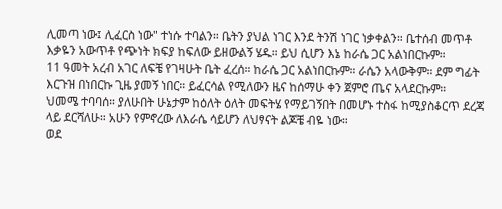ሊመጣ ነው፤ ሊፈርስ ነው" ተነሱ ተባልን። ቤትን ያህል ነገር እንደ ትንሽ ነገር ነቃቀልን። ቤተሰብ መጥቶ እቃዬን አውጥቶ የጭነት ክፍያ ከፍለው ይዘውልኝ ሄዱ። ይህ ሲሆን እኔ ከራሴ ጋር አልነበርኩም።
11 ዓመት አረብ አገር ለፍቼ የገዛሁት ቤት ፈረሰ። ከራሴ ጋር አልነበርኩም። ራሴን አላውቅም። ደም ግፊት እርጉዝ በነበርኩ ጊዜ ያመኝ ነበር። ይፈርሳል የሚለውን ዜና ከሰማሁ ቀን ጀምሮ ጤና አላደርኩም።
ህመሜ ተባባሰ። ያለሁበት ሁኔታም ከዕለት ዕለት መፍትሄ የማይገኝበት በመሆኑ ተስፋ ከሚያስቆርጥ ደረጃ ላይ ደርሻለሁ። አሁን የምኖረው ለእራሴ ሳይሆን ለህፃናት ልጆቼ ብዬ ነው።
ወደ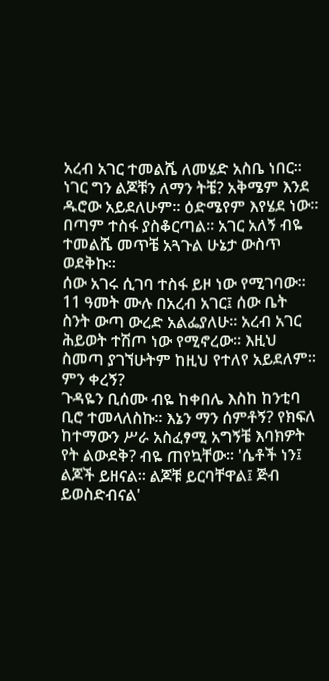አረብ አገር ተመልሼ ለመሄድ አስቤ ነበር። ነገር ግን ልጆቹን ለማን ትቼ? አቅሜም እንደ ዱሮው አይደለሁም። ዕድሜየም እየሄደ ነው። በጣም ተስፋ ያስቆርጣል። አገር አለኝ ብዬ ተመልሼ መጥቼ አጓጉል ሁኔታ ውስጥ ወደቅኩ።
ሰው አገሩ ሲገባ ተስፋ ይዞ ነው የሚገባው። 11 ዓመት ሙሉ በአረብ አገር፤ ሰው ቤት ስንት ውጣ ውረድ አልፌያለሁ። አረብ አገር ሕይወት ተሽጦ ነው የሚኖረው። እዚህ ስመጣ ያገኘሁትም ከዚህ የተለየ አይደለም። ምን ቀረኝ?
ጉዳዬን ቢሰሙ ብዬ ከቀበሌ እስከ ከንቲባ ቢሮ ተመላለስኩ። እኔን ማን ሰምቶኝ? የክፍለ ከተማውን ሥራ አስፈፃሚ አግኝቼ እባክዎት የት ልውደቅ? ብዬ ጠየኳቸው። 'ሴቶች ነን፤ ልጆች ይዘናል። ልጆቹ ይርባቸዋል፤ ጅብ ይወስድብናል'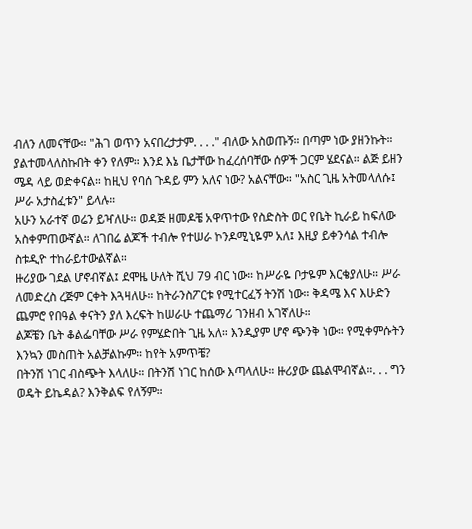ብለን ለመናቸው። "ሕገ ወጥን አናበረታታም. . . ." ብለው አስወጡኝ። በጣም ነው ያዘንኩት።
ያልተመላለስኩበት ቀን የለም። እንደ እኔ ቤታቸው ከፈረሰባቸው ሰዎች ጋርም ሄደናል። ልጅ ይዘን ሜዳ ላይ ወድቀናል። ከዚህ የባሰ ጉዳይ ምን አለና ነው? አልናቸው። "አስር ጊዜ አትመላለሱ፤ ሥራ አታስፈቱን" ይላሉ።
አሁን አራተኛ ወሬን ይዣለሁ። ወዳጅ ዘመዶቼ አዋጥተው የስድስት ወር የቤት ኪራይ ከፍለው አስቀምጠውኛል። ለገበሬ ልጆች ተብሎ የተሠራ ኮንዶሚኒዬም አለ፤ እዚያ ይቀንሳል ተብሎ ስቱዲዮ ተከራይተውልኛል።
ዙሪያው ገደል ሆኖብኛል፤ ደሞዜ ሁለት ሺህ 79 ብር ነው። ከሥራዬ ቦታዬም እርቄያለሁ። ሥራ ለመድረስ ረጅም ርቀት እጓዛለሁ። ከትራንስፖርቱ የሚተርፈኝ ትንሽ ነው። ቅዳሜ እና እሁድን ጨምሮ የበዓል ቀናትን ያለ እረፍት ከሠራሁ ተጨማሪ ገንዘብ አገኛለሁ።
ልጆቼን ቤት ቆልፌባቸው ሥራ የምሄድበት ጊዜ አለ። እንዲያም ሆኖ ጭንቅ ነው። የሚቀምሱትን እንኳን መስጠት አልቻልኩም። ከየት አምጥቼ?
በትንሽ ነገር ብስጭት እላለሁ። በትንሽ ነገር ከሰው እጣላለሁ። ዙሪያው ጨልሞብኛል።. . . ግን ወዴት ይኬዳል? እንቅልፍ የለኝም።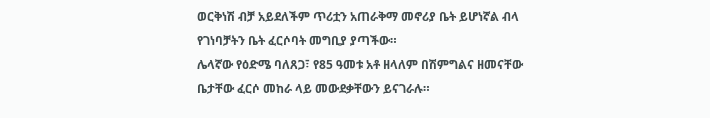ወርቅነሽ ብቻ አይደለችም ጥሪቷን አጠራቅማ መኖሪያ ቤት ይሆነኛል ብላ የገነባቻትን ቤት ፈርሶባት መግቢያ ያጣችው።
ሌላኛው የዕድሜ ባለጸጋ፣ የ85 ዓመቱ አቶ ዘላለም በሽምግልና ዘመናቸው ቤታቸው ፈርሶ መከራ ላይ መውደቃቸውን ይናገራሉ።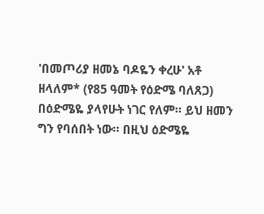'በመጦሪያ ዘመኔ ባዶዬን ቀረሁ' አቶ ዘላለም* (የ85 ዓመት የዕድሜ ባለጸጋ)
በዕድሜዬ ያላየሁት ነገር የለም። ይህ ዘመን ግን የባሰበት ነው። በዚህ ዕድሜዬ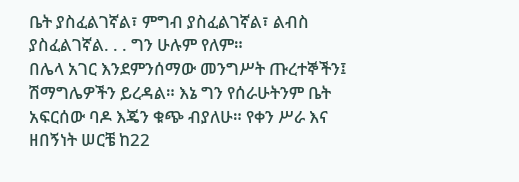ቤት ያስፈልገኛል፣ ምግብ ያስፈልገኛል፣ ልብስ ያስፈልገኛል. . . ግን ሁሉም የለም።
በሌላ አገር እንደምንሰማው መንግሥት ጡረተኞችን፤ ሽማግሌዎችን ይረዳል። እኔ ግን የሰራሁትንም ቤት አፍርሰው ባዶ እጄን ቁጭ ብያለሁ። የቀን ሥራ እና ዘበኝነት ሠርቼ ከ22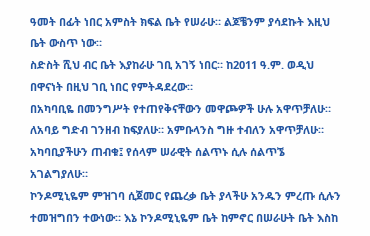ዓመት በፊት ነበር አምስት ክፍል ቤት የሠራሁ። ልጆቼንም ያሳደኩት እዚህ ቤት ውስጥ ነው።
ስድስት ሺህ ብር ቤት እያከራሁ ገቢ አገኝ ነበር። ከ2011 ዓ.ም. ወዲህ በዋናነት በዚህ ገቢ ነበር የምትዳደረው።
በአካባቢዬ በመንግሥት የተጠየቅናቸውን መዋጮዎች ሁሉ አዋጥቻለሁ። ለአባይ ግድብ ገንዘብ ከፍያለሁ። አምቡላንስ ግዙ ተብለን አዋጥቻለሁ። አካባቢያችሁን ጠብቁ፤ የሰላም ሠራዊት ሰልጥኑ ሲሉ ሰልጥኜ አገልግያለሁ።
ኮንዶሚኒዬም ምዝገባ ሲጀመር የጨረቃ ቤት ያላችሁ አንዱን ምረጡ ሲሉን ተመዝግበን ተውነው። እኔ ኮንዶሚኒዬም ቤት ከምኖር በሠራሁት ቤት እስከ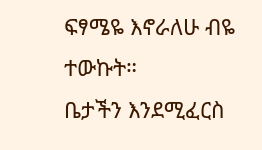ፍፃሜዬ እኖራለሁ ብዬ ተውኩት።
ቤታችን እንደሚፈርስ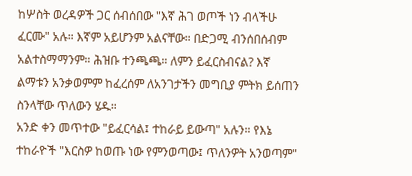ከሦስት ወረዳዎች ጋር ሰብሰበው "እኛ ሕገ ወጦች ነን ብላችሁ ፈርሙ" አሉ። እኛም አይሆንም አልናቸው። በድጋሚ ብንሰበሰብም አልተስማማንም። ሕዝቡ ተንጫጫ። ለምን ይፈርስብናል? እኛ ልማቱን አንቃወምም ከፈረሰም ለአንገታችን መግቢያ ምትክ ይሰጠን ስንላቸው ጥለውን ሄዱ።
አንድ ቀን መጥተው "ይፈርሳል፤ ተከራይ ይውጣ" አሉን። የእኔ ተከራዮች "እርስዎ ከወጡ ነው የምንወጣው፤ ጥለንዎት አንወጣም"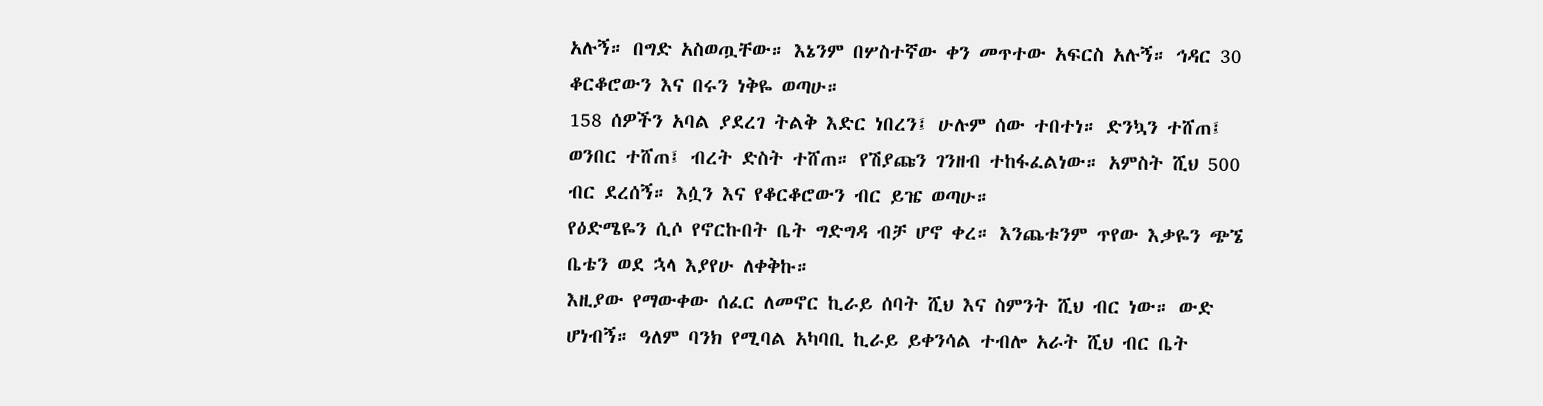አሉኝ። በግድ አስወጧቸው። እኔንም በሦስተኛው ቀን መጥተው አፍርስ አሉኝ። ኅዳር 30 ቆርቆሮውን እና በሩን ነቅዬ ወጣሁ።
158 ሰዎችን አባል ያደረገ ትልቅ እድር ነበረን፤ ሁሉም ሰው ተበተነ። ድንኳን ተሸጠ፤ ወንበር ተሸጠ፤ ብረት ድስት ተሸጠ። የሽያጩን ገንዘብ ተከፋፈልነው። አምስት ሺህ 500 ብር ደረሰኝ። እሷን እና የቆርቆሮውን ብር ይዤ ወጣሁ።
የዕድሜዬን ሲሶ የኖርኩበት ቤት ግድግዳ ብቻ ሆኖ ቀረ። እንጨቱንም ጥየው እቃዬን ጭኜ ቤቴን ወደ ኋላ እያየሁ ለቀቅኩ።
እዚያው የማውቀው ሰፈር ለመኖር ኪራይ ሰባት ሺህ እና ስምንት ሺህ ብር ነው። ውድ ሆነብኝ። ዓለም ባንክ የሚባል አካባቢ ኪራይ ይቀንሳል ተብሎ አራት ሺህ ብር ቤት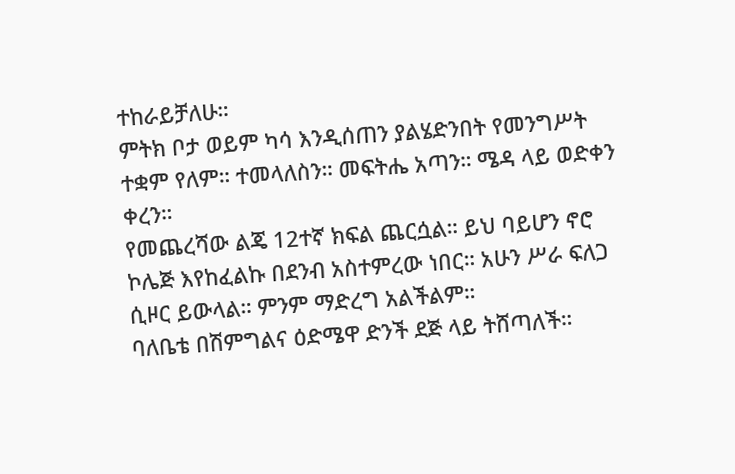ተከራይቻለሁ።
ምትክ ቦታ ወይም ካሳ እንዲሰጠን ያልሄድንበት የመንግሥት ተቋም የለም። ተመላለስን። መፍትሔ አጣን። ሜዳ ላይ ወድቀን ቀረን።
የመጨረሻው ልጄ 12ተኛ ክፍል ጨርሷል። ይህ ባይሆን ኖሮ ኮሌጅ እየከፈልኩ በደንብ አስተምረው ነበር። አሁን ሥራ ፍለጋ ሲዞር ይውላል። ምንም ማድረግ አልችልም።
ባለቤቴ በሽምግልና ዕድሜዋ ድንች ደጅ ላይ ትሸጣለች።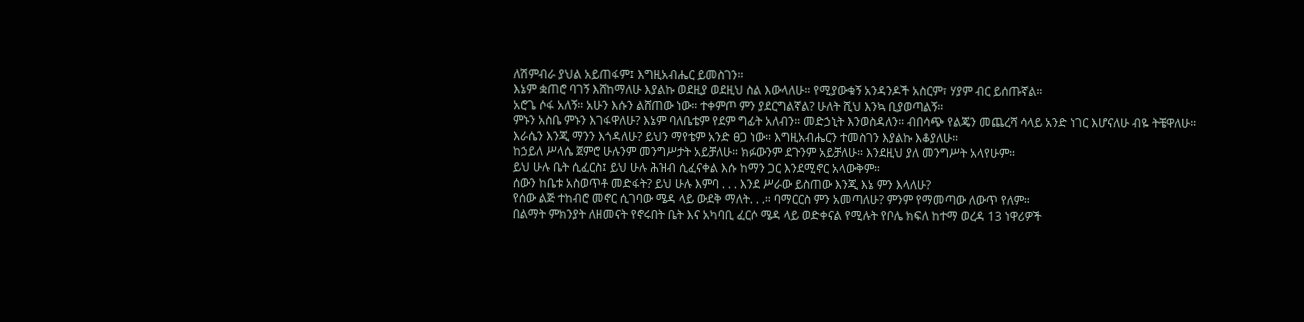ለሽምብራ ያህል አይጠፋም፤ እግዚአብሔር ይመስገን።
እኔም ቋጠሮ ባገኝ እሸከማለሁ እያልኩ ወደዚያ ወደዚህ ስል እውላለሁ። የሚያውቁኝ አንዳንዶች አስርም፣ ሃያም ብር ይሰጡኛል።
አሮጌ ሶፋ አለኝ። አሁን እሱን ልሸጠው ነው። ተቀምጦ ምን ያደርግልኛል? ሁለት ሺህ እንኳ ቢያወጣልኝ።
ምኑን አስቤ ምኑን እገፋዋለሁ? እኔም ባለቤቴም የደም ግፊት አለብን። መድኃኒት እንወስዳለን። ብበሳጭ የልጄን መጨረሻ ሳላይ አንድ ነገር እሆናለሁ ብዬ ትቼዋለሁ። እራሴን እንጂ ማንን እጎዳለሁ? ይህን ማየቴም አንድ ፀጋ ነው። እግዚአብሔርን ተመስገን እያልኩ እቆያለሁ።
ከኃይለ ሥላሴ ጀምሮ ሁሉንም መንግሥታት አይቻለሁ። ክፉውንም ደጉንም አይቻለሁ። እንደዚህ ያለ መንግሥት አላየሁም።
ይህ ሁሉ ቤት ሲፈርስ፤ ይህ ሁሉ ሕዝብ ሲፈናቀል እሱ ከማን ጋር እንደሚኖር አላውቅም።
ሰውን ከቤቱ አስወጥቶ መድፋት? ይህ ሁሉ እምባ . . . እንደ ሥራው ይስጠው እንጂ እኔ ምን እላለሁ?
የሰው ልጅ ተከብሮ መኖር ሲገባው ሜዳ ላይ ውደቅ ማለት. . .። ባማርርስ ምን አመጣለሁ? ምንም የማመጣው ለውጥ የለም።
በልማት ምክንያት ለዘመናት የኖሩበት ቤት እና አካባቢ ፈርሶ ሜዳ ላይ ወድቀናል የሚሉት የቦሌ ክፍለ ከተማ ወረዳ 13 ነዋሪዎች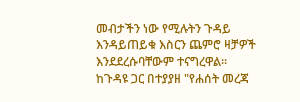መብታችን ነው የሚሉትን ጉዳይ እንዳይጠይቁ እስርን ጨምሮ ዛቻዎች እንደደረሱባቸውም ተናግረዋል።
ከጉዳዩ ጋር በተያያዘ "የሐሰት መረጃ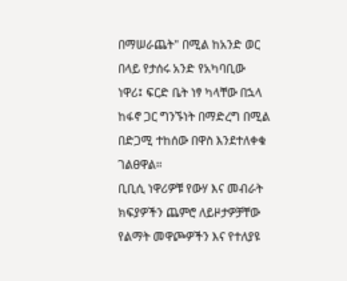በማሠራጨት" በሚል ከአንድ ወር በላይ የታሰሩ አንድ የአካባቢው ነዋሪ፤ ፍርድ ቤት ነፃ ካላቸው በኋላ ከፋኖ ጋር ግንኙነት በማድረግ በሚል በድጋሚ ተከሰው በዋስ እንደተለቀቁ ገልፀዋል።
ቢቢሲ ነዋሪዎቹ የውሃ እና መብራት ክፍያዎችን ጨምሮ ለይዞታዎቻቸው የልማት መዋጮዎችን እና የተለያዩ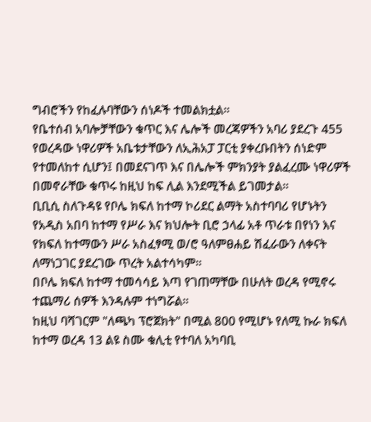ግብሮችን የከፈሉባቸውን ሰነዶች ተመልክቷል።
የቤተሰብ አባሎቻቸውን ቁጥር እና ሌሎች መረጃዎችን አባሪ ያደረጉ 455 የወረዳው ነዋሪዎች አቤቱታቸውን ለኢሕአፓ ፓርቲ ያቀረቡበትን ሰነድም የተመለከተ ሲሆን፤ በመደናገጥ እና በሌሎች ምክንያት ያልፈረሙ ነዋሪዎች በመኖራቸው ቁጥሩ ከዚህ ከፍ ሊል እንደሚችል ይገመታል።
ቢቢሲ ስለጉዳዩ የቦሌ ክፍለ ከተማ ኮሪደር ልማት አስተባባሪ የሆኑትን የአዲስ አበባ ከተማ የሥራ እና ክህሎት ቢሮ ኃላፊ አቶ ጥራቱ በየነን እና የክፍለ ከተማውን ሥራ አስፈፃሚ ወ/ሮ ዓለምፀሐይ ሽፈራውን ለቀናት ለማነጋገር ያደረገው ጥረት አልተሳካም።
በቦሌ ክፍለ ከተማ ተመሳሳይ እጣ የገጠማቸው በሁለት ወረዳ የሚኖሩ ተጨማሪ ሰዎች እንዳሉም ተነግሯል።
ከዚህ ባሻገርም "ለጫካ ፕሮጀክት" በሚል 800 የሚሆኑ የለሚ ኩራ ክፍለ ከተማ ወረዳ 13 ልዩ ስሙ ቁሊቲ የተባለ አካባቢ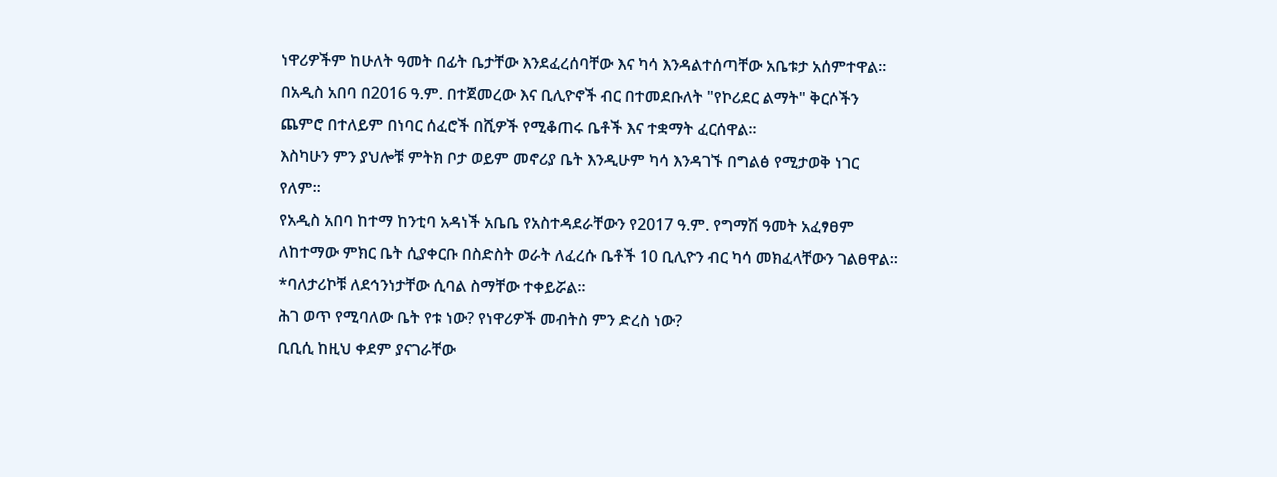ነዋሪዎችም ከሁለት ዓመት በፊት ቤታቸው እንደፈረሰባቸው እና ካሳ እንዳልተሰጣቸው አቤቱታ አሰምተዋል።
በአዲስ አበባ በ2016 ዓ.ም. በተጀመረው እና ቢሊዮኖች ብር በተመደቡለት "የኮሪደር ልማት" ቅርሶችን ጨምሮ በተለይም በነባር ሰፈሮች በሺዎች የሚቆጠሩ ቤቶች እና ተቋማት ፈርሰዋል።
እስካሁን ምን ያህሎቹ ምትክ ቦታ ወይም መኖሪያ ቤት እንዲሁም ካሳ እንዳገኙ በግልፅ የሚታወቅ ነገር የለም።
የአዲስ አበባ ከተማ ከንቲባ አዳነች አቤቤ የአስተዳደራቸውን የ2017 ዓ.ም. የግማሽ ዓመት አፈፃፀም ለከተማው ምክር ቤት ሲያቀርቡ በስድስት ወራት ለፈረሱ ቤቶች 10 ቢሊዮን ብር ካሳ መክፈላቸውን ገልፀዋል።
*ባለታሪኮቹ ለደኅንነታቸው ሲባል ስማቸው ተቀይሯል።
ሕገ ወጥ የሚባለው ቤት የቱ ነው? የነዋሪዎች መብትስ ምን ድረስ ነው?
ቢቢሲ ከዚህ ቀደም ያናገራቸው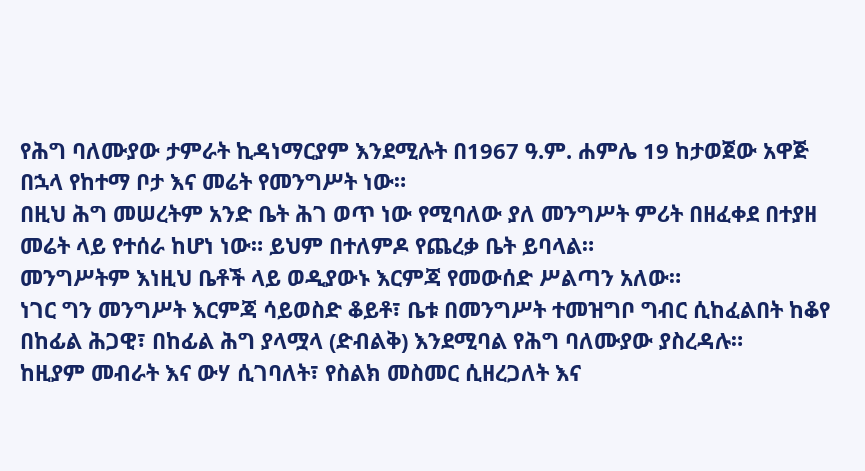የሕግ ባለሙያው ታምራት ኪዳነማርያም እንደሚሉት በ1967 ዓ.ም. ሐምሌ 19 ከታወጀው አዋጅ በኋላ የከተማ ቦታ እና መሬት የመንግሥት ነው።
በዚህ ሕግ መሠረትም አንድ ቤት ሕገ ወጥ ነው የሚባለው ያለ መንግሥት ምሪት በዘፈቀደ በተያዘ መሬት ላይ የተሰራ ከሆነ ነው። ይህም በተለምዶ የጨረቃ ቤት ይባላል።
መንግሥትም እነዚህ ቤቶች ላይ ወዲያውኑ እርምጃ የመውሰድ ሥልጣን አለው።
ነገር ግን መንግሥት እርምጃ ሳይወስድ ቆይቶ፣ ቤቱ በመንግሥት ተመዝግቦ ግብር ሲከፈልበት ከቆየ በከፊል ሕጋዊ፣ በከፊል ሕግ ያላሟላ (ድብልቅ) እንደሚባል የሕግ ባለሙያው ያስረዳሉ።
ከዚያም መብራት እና ውሃ ሲገባለት፣ የስልክ መስመር ሲዘረጋለት እና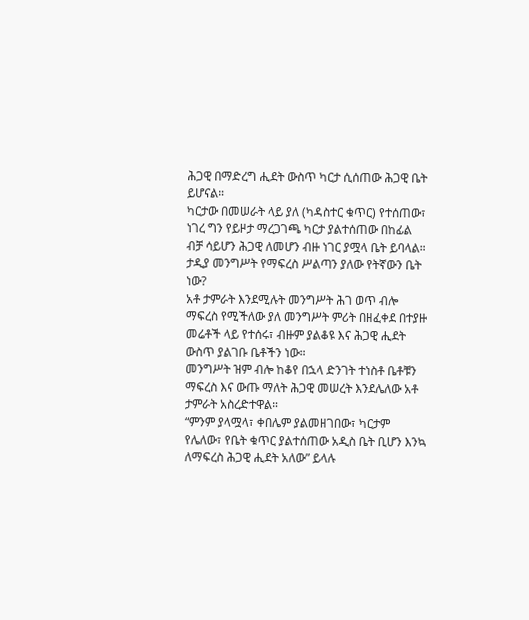ሕጋዊ በማድረግ ሒደት ውስጥ ካርታ ሲሰጠው ሕጋዊ ቤት ይሆናል።
ካርታው በመሠራት ላይ ያለ (ካዳስተር ቁጥር) የተሰጠው፣ ነገረ ግን የይዞታ ማረጋገጫ ካርታ ያልተሰጠው በከፊል ብቻ ሳይሆን ሕጋዊ ለመሆን ብዙ ነገር ያሟላ ቤት ይባላል።
ታዲያ መንግሥት የማፍረስ ሥልጣን ያለው የትኛውን ቤት ነው?
አቶ ታምራት እንደሚሉት መንግሥት ሕገ ወጥ ብሎ ማፍረስ የሚችለው ያለ መንግሥት ምሪት በዘፈቀደ በተያዙ መሬቶች ላይ የተሰሩ፣ ብዙም ያልቆዩ እና ሕጋዊ ሒደት ውስጥ ያልገቡ ቤቶችን ነው።
መንግሥት ዝም ብሎ ከቆየ በኋላ ድንገት ተነስቶ ቤቶቹን ማፍረስ እና ውጡ ማለት ሕጋዊ መሠረት እንደሌለው አቶ ታምራት አስረድተዋል።
“ምንም ያላሟላ፣ ቀበሌም ያልመዘገበው፣ ካርታም የሌለው፣ የቤት ቁጥር ያልተሰጠው አዲስ ቤት ቢሆን እንኳ ለማፍረስ ሕጋዊ ሒደት አለው” ይላሉ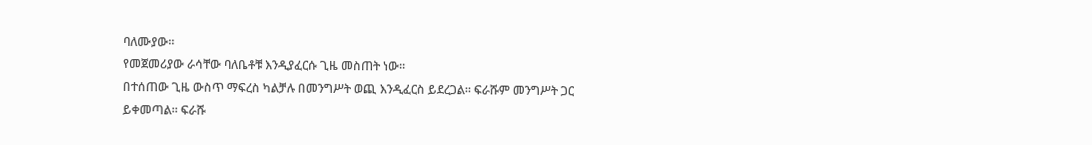ባለሙያው።
የመጀመሪያው ራሳቸው ባለቤቶቹ እንዲያፈርሱ ጊዜ መስጠት ነው።
በተሰጠው ጊዜ ውስጥ ማፍረስ ካልቻሉ በመንግሥት ወጪ እንዲፈርስ ይደረጋል። ፍራሹም መንግሥት ጋር ይቀመጣል። ፍራሹ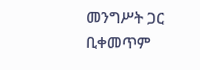መንግሥት ጋር ቢቀመጥም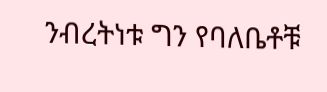ንብረትነቱ ግን የባለቤቶቹ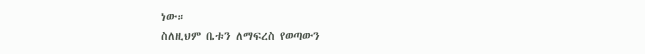ነው።
ስለዚህም ቤቱን ለማፍረስ የወጣውን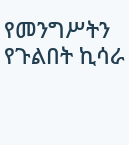የመንግሥትን የጉልበት ኪሳራ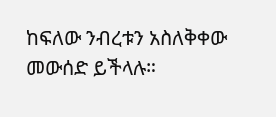ከፍለው ንብረቱን አስለቅቀው መውሰድ ይችላሉ።